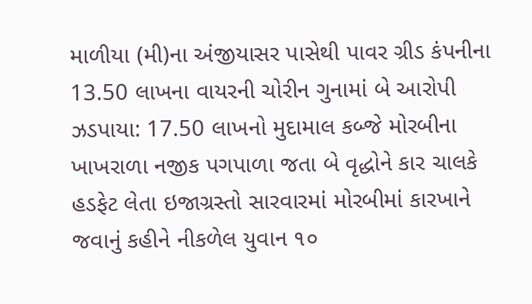માળીયા (મી)ના અંજીયાસર પાસેથી પાવર ગ્રીડ કંપનીના 13.50 લાખના વાયરની ચોરીન ગુનામાં બે આરોપી ઝડપાયા: 17.50 લાખનો મુદામાલ કબ્જે મોરબીના ખાખરાળા નજીક પગપાળા જતા બે વૃદ્ધોને કાર ચાલકે હડફેટ લેતા ઇજાગ્રસ્તો સારવારમાં મોરબીમાં કારખાને જવાનું કહીને નીકળેલ યુવાન ૧૦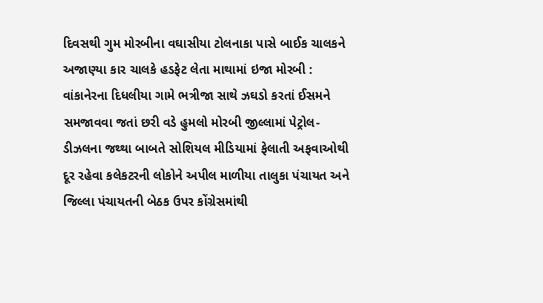દિવસથી ગુમ મોરબીના વઘાસીયા ટોલનાકા પાસે બાઈક ચાલકને અજાણ્યા કાર ચાલકે હડફેટ લેતા માથામાં ઇજા મોરબી : વાંકાનેરના દિધલીયા ગામે ભત્રીજા સાથે ઝઘડો કરતાં ઈસમને સમજાવવા જતાં છરી વડે હુમલો મોરબી જીલ્લામાં પેટ્રોલ-ડીઝલના જથ્થા બાબતે સોશિયલ મીડિયામાં ફેલાતી અફવાઓથી દૂર રહેવા કલેકટરની લોકોને અપીલ માળીયા તાલુકા પંચાયત અને જિલ્લા પંચાયતની બેઠક ઉપર કોંગ્રેસમાંથી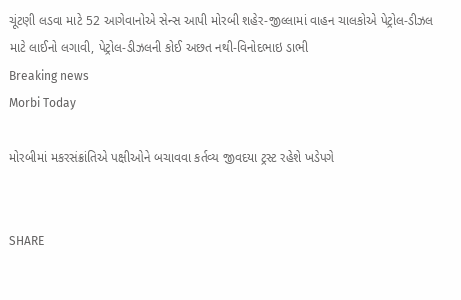ચૂંટણી લડવા માટે 52 આગેવાનોએ સેન્સ આપી મોરબી શહેર-જીલ્લામાં વાહન ચાલકોએ પેટ્રોલ-ડીઝલ માટે લાઈનો લગાવી, પેટ્રોલ-ડીઝલની કોઈ અછત નથી-વિનોદભાઇ ડાભી
Breaking news
Morbi Today

મોરબીમાં મકરસંક્રાંતિએ પક્ષીઓને બચાવવા કર્તવ્ય જીવદયા ટ્રસ્ટ રહેશે ખડેપગે


SHARE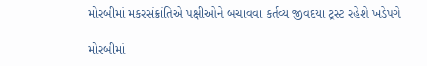મોરબીમાં મકરસંક્રાંતિએ પક્ષીઓને બચાવવા કર્તવ્ય જીવદયા ટ્રસ્ટ રહેશે ખડેપગે

મોરબીમાં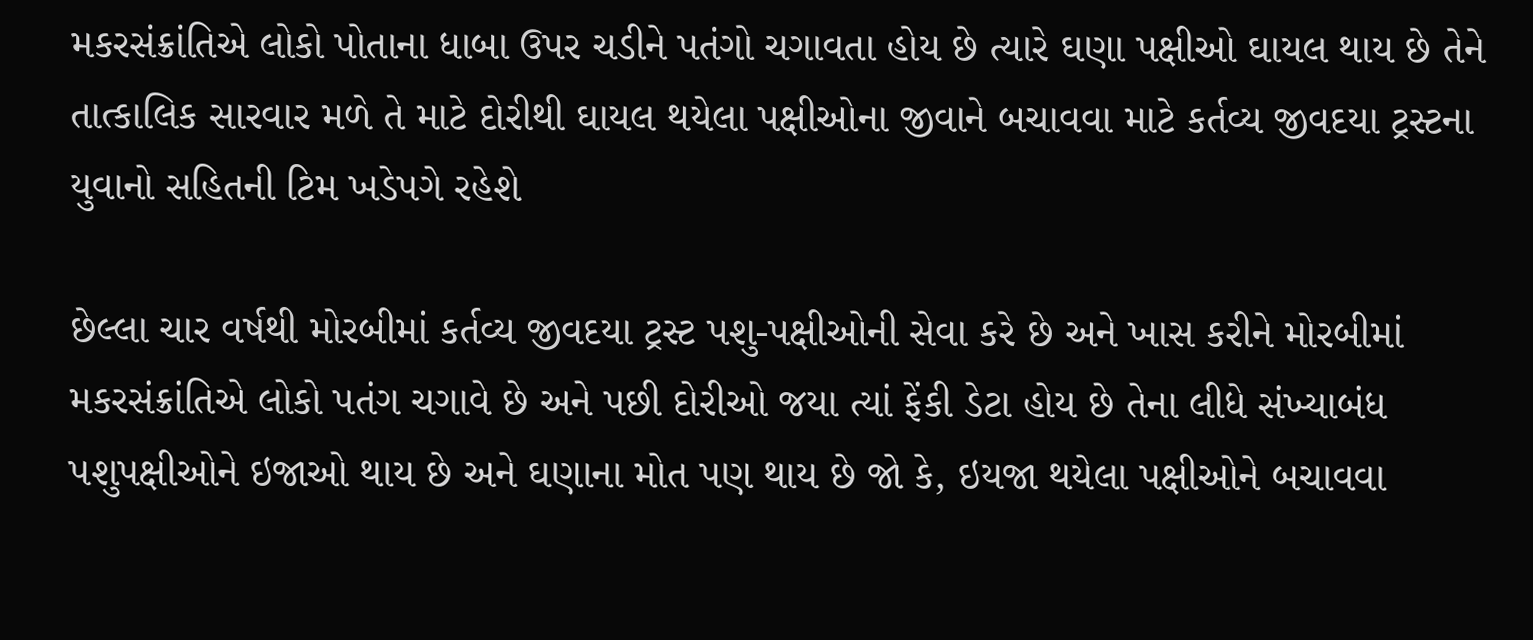મકરસંક્રાંતિએ લોકો પોતાના ધાબા ઉપર ચડીને પતંગો ચગાવતા હોય છે ત્યારે ઘણા પક્ષીઓ ઘાયલ થાય છે તેને તાત્કાલિક સારવાર મળે તે માટે દોરીથી ઘાયલ થયેલા પક્ષીઓના જીવાને બચાવવા માટે કર્તવ્ય જીવદયા ટ્રસ્ટના યુવાનો સહિતની ટિમ ખડેપગે રહેશે

છેલ્લા ચાર વર્ષથી મોરબીમાં કર્તવ્ય જીવદયા ટ્રસ્ટ પશુ-પક્ષીઓની સેવા કરે છે અને ખાસ કરીને મોરબીમાં મકરસંક્રાંતિએ લોકો પતંગ ચગાવે છે અને પછી દોરીઓ જયા ત્યાં ફેંકી ડેટા હોય છે તેના લીધે સંખ્યાબંધ પશુપક્ષીઓને ઇજાઓ થાય છે અને ઘણાના મોત પણ થાય છે જો કે, ઇયજા થયેલા પક્ષીઓને બચાવવા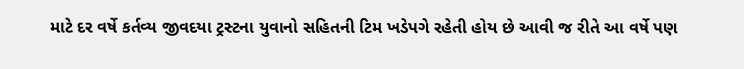માટે દર વર્ષે કર્તવ્ય જીવદયા ટ્રસ્ટના યુવાનો સહિતની ટિમ ખડેપગે રહેતી હોય છે આવી જ રીતે આ વર્ષે પણ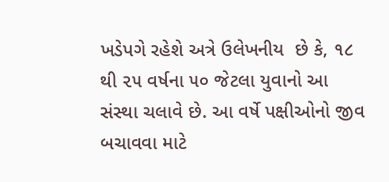ખડેપગે રહેશે અત્રે ઉલેખનીય  છે કે, ૧૮ થી ૨૫ વર્ષના ૫૦ જેટલા યુવાનો આ સંસ્થા ચલાવે છે. આ વર્ષે પક્ષીઓનો જીવ બચાવવા માટે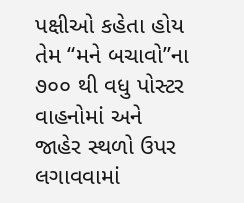પક્ષીઓ કહેતા હોય તેમ “મને બચાવો”ના ૭૦૦ થી વધુ પોસ્ટર વાહનોમાં અને જાહેર સ્થળો ઉપર લગાવવામાં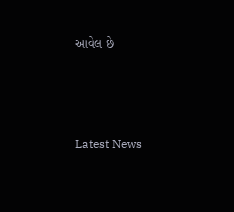આવેલ છે




Latest News